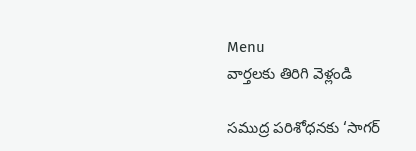Menu
వార్తలకు తిరిగి వెళ్లండి

సముద్ర పరిశోధనకు ‘సాగర్‌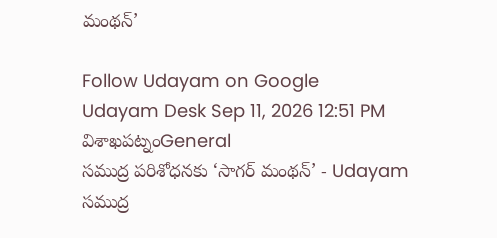మంథన్‌’

Follow Udayam on Google
Udayam Desk Sep 11, 2026 12:51 PM విశాఖపట్నంGeneral
సముద్ర పరిశోధనకు ‘సాగర్‌ మంథన్‌’ - Udayam
సముద్ర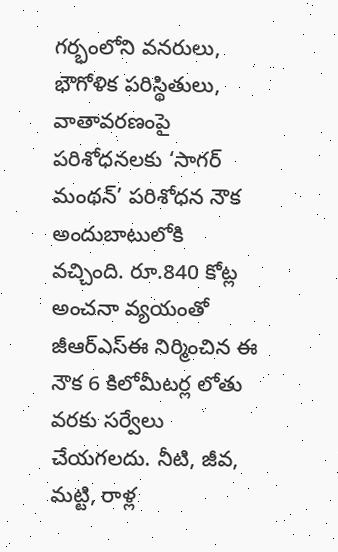గర్భంలోని వనరులు, భౌగోళిక పరిస్థితులు, వాతావరణంపై పరిశోధనలకు ‘సాగర్‌ మంథన్‌’ పరిశోధన నౌక అందుబాటులోకి వచ్చింది. రూ.840 కోట్ల అంచనా వ్యయంతో జీఆర్‌ఎస్‌ఈ నిర్మించిన ఈ నౌక 6 కిలోమీటర్ల లోతు వరకు సర్వేలు చేయగలదు. నీటి, జీవ, మట్టి, రాళ్ల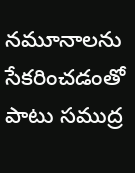నమూనాలను సేకరించడంతో పాటు సముద్ర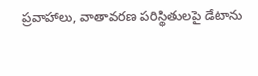ప్రవాహాలు, వాతావరణ పరిస్థితులపై డేటాను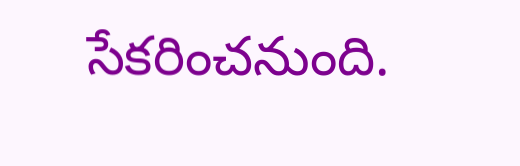సేకరించనుంది.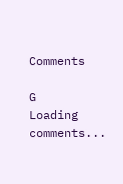Comments

G
Loading comments...